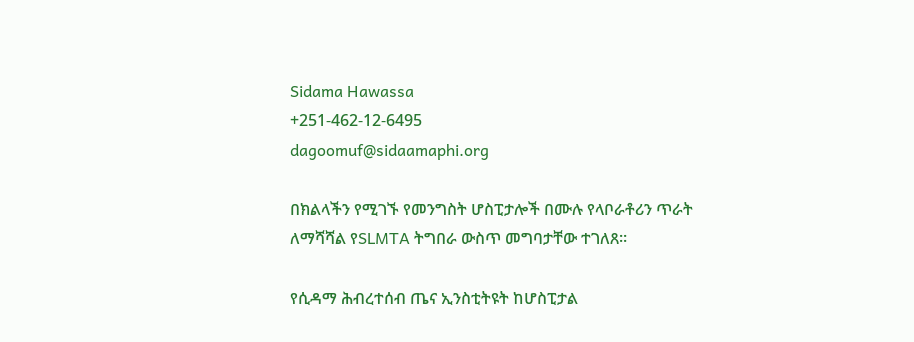Sidama Hawassa
+251-462-12-6495
dagoomuf@sidaamaphi.org

በክልላችን የሚገኙ የመንግስት ሆስፒታሎች በሙሉ የላቦራቶሪን ጥራት ለማሻሻል የSLMTA ትግበራ ውስጥ መግባታቸው ተገለጸ።

የሲዳማ ሕብረተሰብ ጤና ኢንስቲትዩት ከሆስፒታል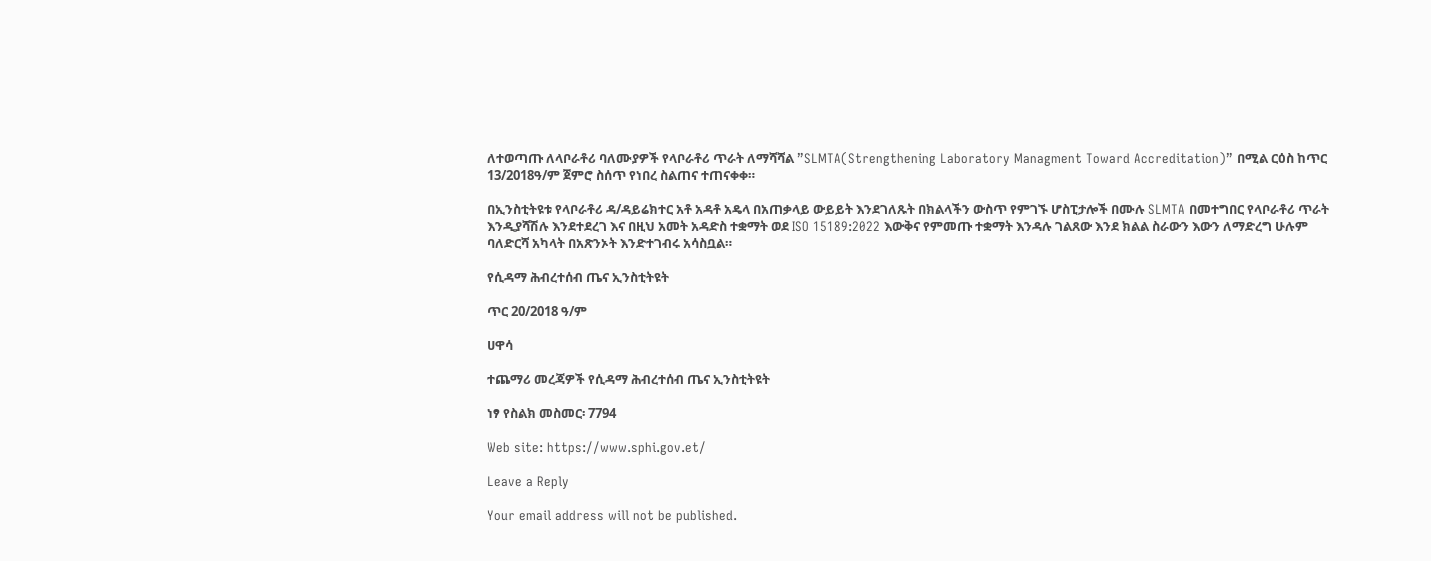ለተወጣጡ ለላቦራቶሪ ባለሙያዎች የላቦራቶሪ ጥራት ለማሻሻል ”SLMTA(Strengthening Laboratory Managment Toward Accreditation)” በሚል ርዕስ ከጥር 13/2018ዓ/ም ጀምሮ ስሰጥ የነበረ ስልጠና ተጠናቀቀ።

በኢንስቲትዩቱ የላቦራቶሪ ዳ/ዳይሬክተር አቶ አዳቶ አዴላ በአጠቃላይ ውይይት እንደገለጹት በክልላችን ውስጥ የምገኙ ሆስፒታሎች በሙሉ SLMTA በመተግበር የላቦራቶሪ ጥራት እንዲያሻሽሉ እንደተደረገ እና በዚህ አመት አዳድስ ተቋማት ወደ ISO 15189:2022 እውቅና የምመጡ ተቋማት እንዳሉ ገልጸው እንደ ክልል ስራውን እውን ለማድረግ ሁሉም ባለድርሻ አካላት በአጽንኦት እንድተገብሩ አሳስቧል።

የሲዳማ ሕብረተሰብ ጤና ኢንስቲትዩት

ጥር 20/2018 ዓ/ም

ሀዋሳ

ተጨማሪ መረጃዎች የሲዳማ ሕብረተሰብ ጤና ኢንስቲትዩት

ነፃ የስልክ መስመር፡ 7794

Web site: https://www.sphi.gov.et/

Leave a Reply

Your email address will not be published.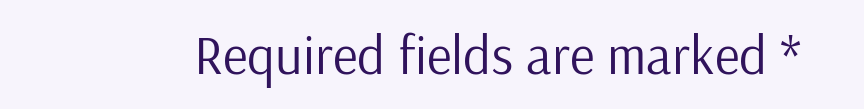Required fields are marked *